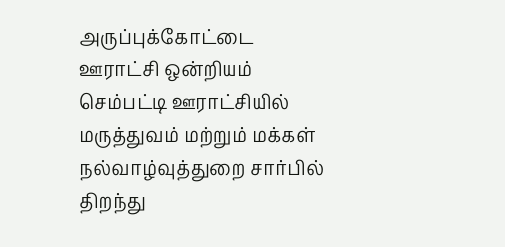அருப்புக்கோட்டை ஊராட்சி ஒன்றியம் செம்பட்டி ஊராட்சியில் மருத்துவம் மற்றும் மக்கள் நல்வாழ்வுத்துறை சார்பில் திறந்து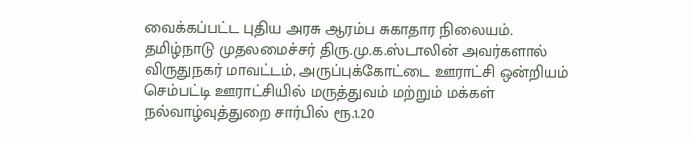வைக்கப்பட்ட புதிய அரசு ஆரம்ப சுகாதார நிலையம்.
தமிழ்நாடு முதலமைச்சர் திரு.மு.க.ஸ்டாலின் அவர்களால் விருதுநகர் மாவட்டம், அருப்புக்கோட்டை ஊராட்சி ஒன்றியம் செம்பட்டி ஊராட்சியில் மருத்துவம் மற்றும் மக்கள் நல்வாழ்வுத்துறை சார்பில் ரூ.1.20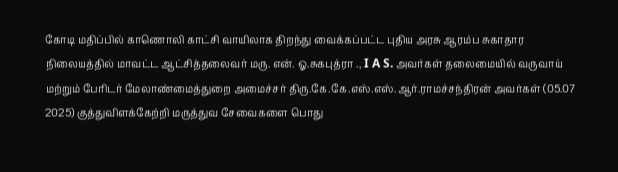கோடி மதிப்பில் காணொலி காட்சி வாயிலாக திறந்து வைக்கப்பட்ட புதிய அரசு ஆரம்ப சுகாதார நிலையத்தில் மாவட்ட ஆட்சித்தலைவர் மரு. என். ஓ.சுகபுத்ரா ., I A S. அவர்கள் தலைமையில் வருவாய் மற்றும் பேரிடர் மேலாண்மைத்துறை அமைச்சர் திரு.கே.கே.எஸ்.எஸ்.ஆர்.ராமச்சந்திரன் அவர்கள் (05.07 2025) குத்துவிளக்கேற்றி மருத்துவ சேவைகளை பொது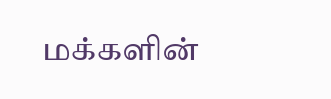மக்களின்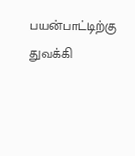பயன்பாட்டிற்கு துவக்கி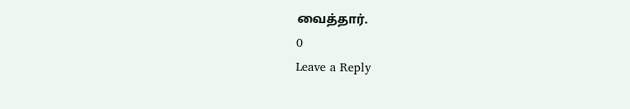வைத்தார்.
0
Leave a Reply